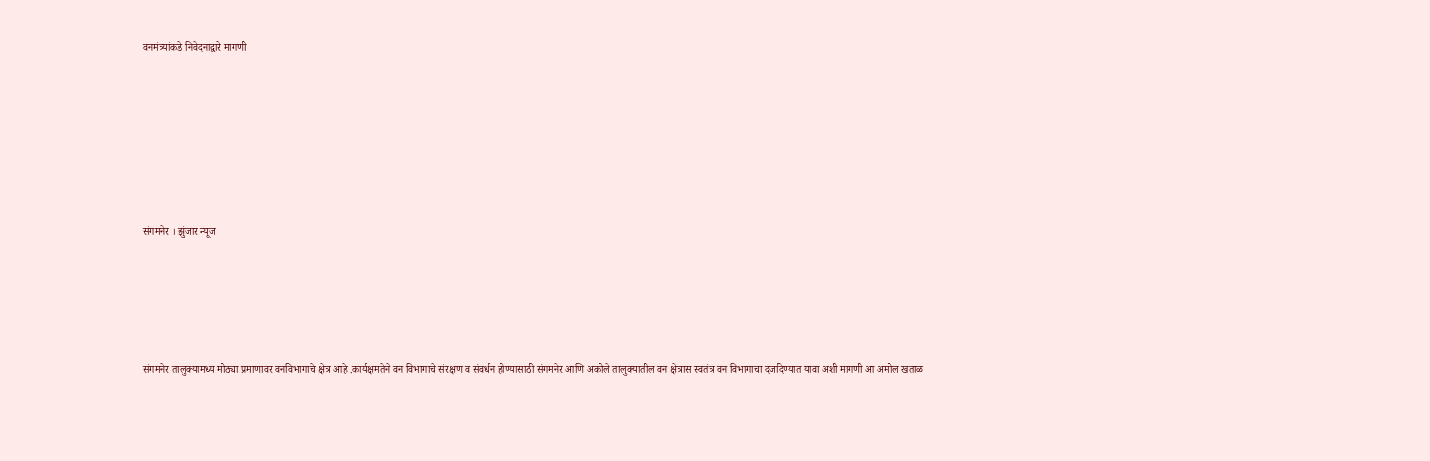वनमंत्र्यांकडे निवेदनाद्वारे मागणी







संगमनेर । झुंजार न्यूज





संगमनेर तालुक्यामध्य मोठ्या प्रमाणावर वनविभागाचे क्षेत्र आहे .कार्यक्षमतेने वन विभागाचे संरक्षण व संवर्धन होण्यासाठी संगमनेर आणि अकोले तालुक्यातील वन क्षेत्रास स्वतंत्र वन विभागाचा दर्जादेण्यात यावा अशी मागणी आ अमोल खताळ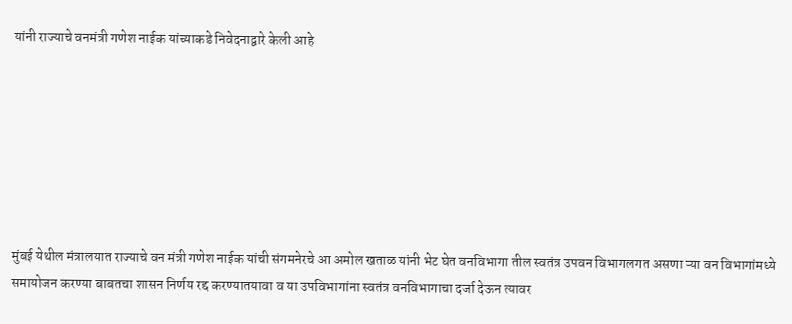यांनी राज्याचे वनमंत्री गणेश नाईक यांच्याकडे निवेदनाद्वारे केली आहे







मुंबई येथील मंत्रालयात राज्याचे वन मंत्री गणेश नाईक यांची संगमनेरचे आ अमोल खताळ यांनी भेट घेत वनविभागा तील स्वतंत्र उपवन विभागलगत असणा ऱ्या वन विभागांमध्ये समायोजन करण्या बाबतचा शासन निर्णय रद्द करण्यातयावा व या उपविभागांना स्वतंत्र वनविभागाचा दर्जा देऊन त्यावर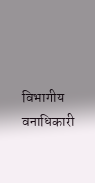विभागीय वनाधिकारी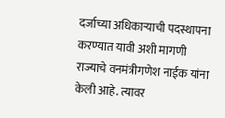दर्जाच्या अधिकाऱ्याची पदस्थापना करण्यात यावी अशी मागणी राज्याचे वनमंत्रीगणेश नाईक यांना केली आहे. त्यावर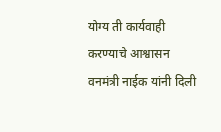योग्य ती कार्यवाही करण्याचे आश्वासन वनमंत्री नाईक यांनी दिली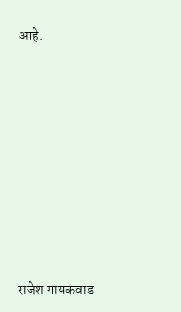आहे.









राजेश गायकवाड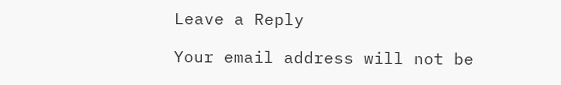Leave a Reply

Your email address will not be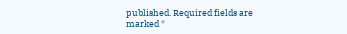published. Required fields are marked *